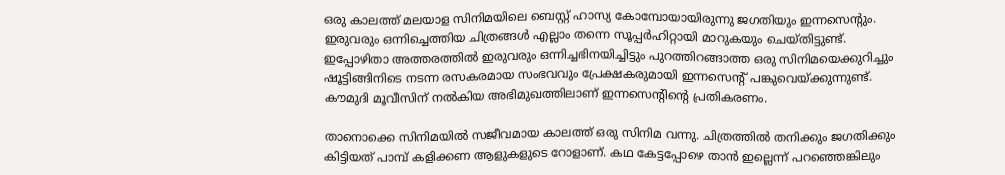ഒരു കാലത്ത് മലയാള സിനിമയിലെ ബെസ്റ്റ് ഹാസ്യ കോമ്പോയായിരുന്നു ജഗതിയും ഇന്നസെന്റും. ഇരുവരും ഒന്നിച്ചെത്തിയ ചിത്രങ്ങൾ എല്ലാം തന്നെ സൂപ്പർഹിറ്റായി മാറുകയും ചെയ്തിട്ടുണ്ട്.
ഇപ്പോഴിതാ അത്തരത്തിൽ ഇരുവരും ഒന്നിച്ചഭിനയിച്ചിട്ടും പുറത്തിറങ്ങാത്ത ഒരു സിനിമയെക്കുറിച്ചും ഷൂട്ടിങ്ങിനിടെ നടന്ന രസകരമായ സംഭവവും പ്രേക്ഷകരുമായി ഇന്നസെന്റ് പങ്കുവെയ്ക്കുന്നുണ്ട്. കൗമുദി മൂവീസിന് നൽകിയ അഭിമുഖത്തിലാണ് ഇന്നസെന്റിന്റെ പ്രതികരണം.

താനൊക്കെ സിനിമയിൽ സജീവമായ കാലത്ത് ഒരു സിനിമ വന്നു. ചിത്രത്തിൽ തനിക്കും ജഗതിക്കും കിട്ടിയത് പാമ്പ് കളിക്കണ ആളുകളുടെ റോളാണ്. കഥ കേട്ടപ്പോഴെ താൻ ഇല്ലെന്ന് പറഞ്ഞെങ്കിലും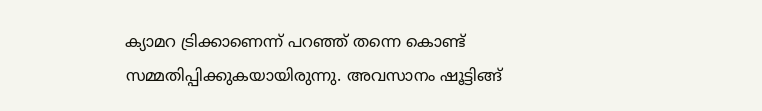ക്യാമറ ട്രിക്കാണെന്ന് പറഞ്ഞ് തന്നെ കൊണ്ട് സമ്മതിപ്പിക്കുകയായിരുന്നു. അവസാനം ഷൂട്ടിങ്ങ്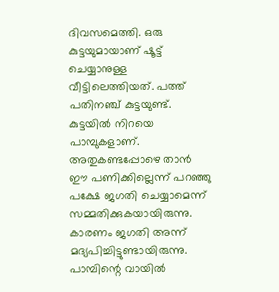ദിവസമെത്തി. ഒരു കുട്ടയുമായാണ് ഷൂട്ട് ചെയ്യാനുള്ള വീട്ടിലെത്തിയത്. പത്ത് പതിനഞ്ച് കുട്ടയുണ്ട്.
കുട്ടയിൽ നിറയെ പാമ്പുകളാണ്. അതുകണ്ടപ്പോഴെ താൻ ഈ പണിക്കില്ലെന്ന് പറഞ്ഞു പക്ഷേ ജഗതി ചെയ്യാമെന്ന് സമ്മതിക്കുകയായിരുന്നു. കാരണം ജഗതി അന്ന് മദ്യപിച്ചിട്ടുണ്ടായിരുന്നു. പാമ്പിന്റെ വായിൽ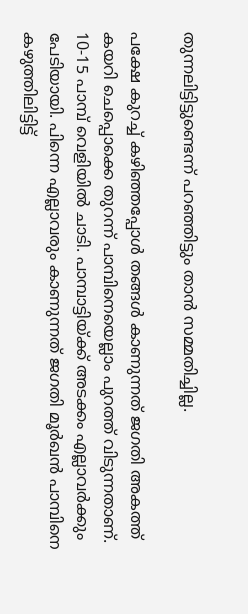തുന്നലിട്ടിട്ടുണ്ടെന്ന് പറഞ്ഞിട്ടും താൻ സമ്മതിച്ചില്ല.

പക്ഷേ കുറച്ച് കഴിഞ്ഞപ്പോൾ തങ്ങൾ കാണുന്നത് ജഗതി അകത്ത് കയറി ചെപ്പൊക്കെ തുറന്ന് പാമ്പിനെയെല്ലാം പുറത്ത് വിടുന്നതാണ്. 10-15 പാമ്പ് വെളിയിൽ ചാടി. പാമ്പാട്ടിയ്ക്ക് അടക്കം എല്ലാവർക്കും പേടിയായി. പിന്നെ എല്ലാവരും കാണുന്നത് ജഗതി മൂർഖൻ പാമ്പിനെ കഴുത്തിലിട്ടിട്ട്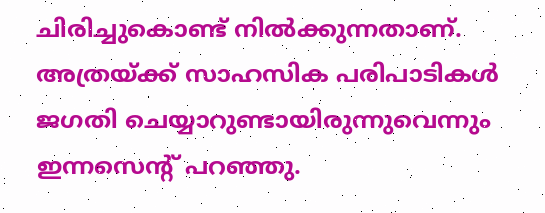ചിരിച്ചുകൊണ്ട് നിൽക്കുന്നതാണ്.
അത്രയ്ക്ക് സാഹസിക പരിപാടികൾ ജഗതി ചെയ്യാറുണ്ടായിരുന്നുവെന്നും ഇന്നസെന്റ് പറഞ്ഞു.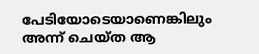പേടിയോടെയാണെങ്കിലും അന്ന് ചെയ്ത ആ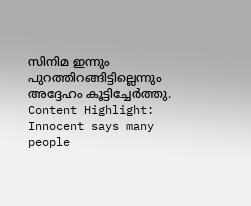സിനിമ ഇന്നും പുറത്തിറങ്ങിട്ടില്ലെന്നും അദ്ദേഹം കൂട്ടിച്ചേർത്തു.
Content Highlight: Innocent says many people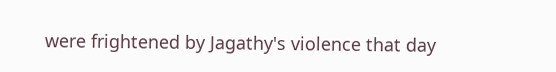were frightened by Jagathy's violence that day